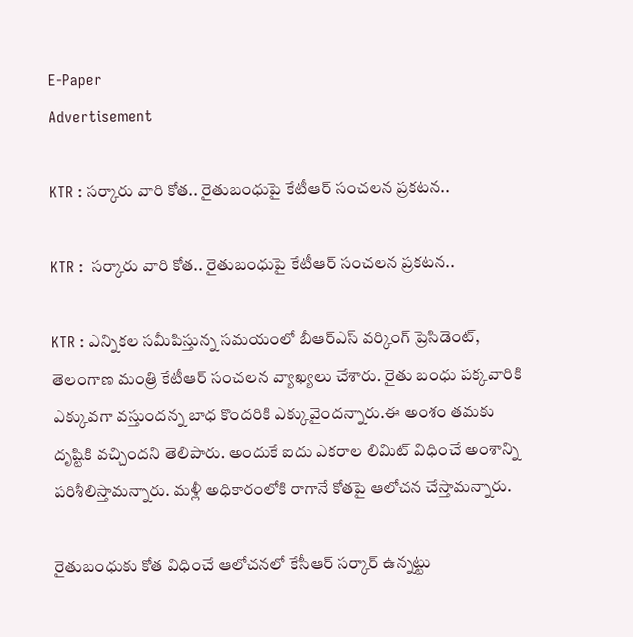E-Paper
Advertisement

KTR : సర్కారు వారి కోత.. రైతుబంధుపై కేటీఆర్ సంచలన ప్రకటన..

KTR :  సర్కారు వారి కోత.. రైతుబంధుపై కేటీఆర్ సంచలన ప్రకటన..

KTR : ఎన్నికల సమీపిస్తున్న సమయంలో బీఆర్ఎస్ వర్కింగ్ ప్రెసిడెంట్, తెలంగాణ మంత్రి కేటీఆర్ సంచలన వ్యాఖ్యలు చేశారు. రైతు బంధు పక్కవారికి ఎక్కువగా వస్తుందన్న బాధ కొందరికి ఎక్కువైందన్నారు.ఈ అంశం తమకు దృష్టికి వచ్చిందని తెలిపారు. అందుకే ఐదు ఎకరాల లిమిట్‌ విధించే అంశాన్ని పరిశీలిస్తామన్నారు. మళ్లీ అధికారంలోకి రాగానే కోతపై ఆలోచన చేస్తామన్నారు.

రైతుబంధుకు కోత విధించే ఆలోచనలో కేసీఆర్‌ సర్కార్ ఉన్నట్టు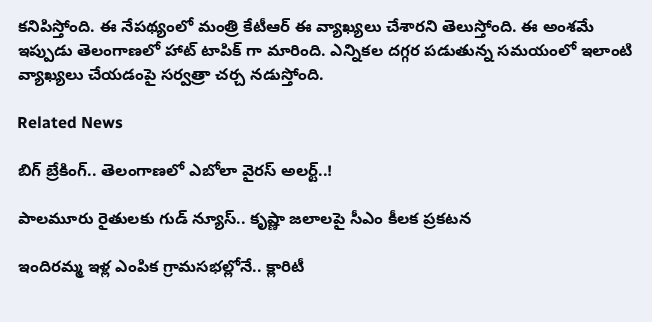కనిపిస్తోంది. ఈ నేపథ్యంలో మంత్రి కేటీఆర్‌ ఈ వ్యాఖ్యలు చేశారని తెలుస్తోంది. ఈ అంశమే ఇప్పుడు తెలంగాణలో హాట్ టాపిక్ గా మారింది. ఎన్నికల దగ్గర పడుతున్న సమయంలో ఇలాంటి వ్యాఖ్యలు చేయడంపై సర్వత్రా చర్చ నడుస్తోంది.

Related News

బిగ్ బ్రేకింగ్.. తెలంగాణలో ఎబోలా వైరస్ అలర్ట్..!

పాలమూరు రైతులకు గుడ్ న్యూస్.. కృష్ణా జలాలపై సీఎం కీలక ప్రకటన

ఇందిరమ్మ ఇళ్ల ఎంపిక గ్రామసభల్లోనే.. క్లారిటీ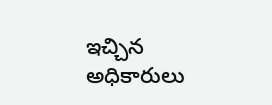ఇచ్చిన అధికారులు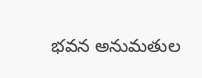భవన అనుమతుల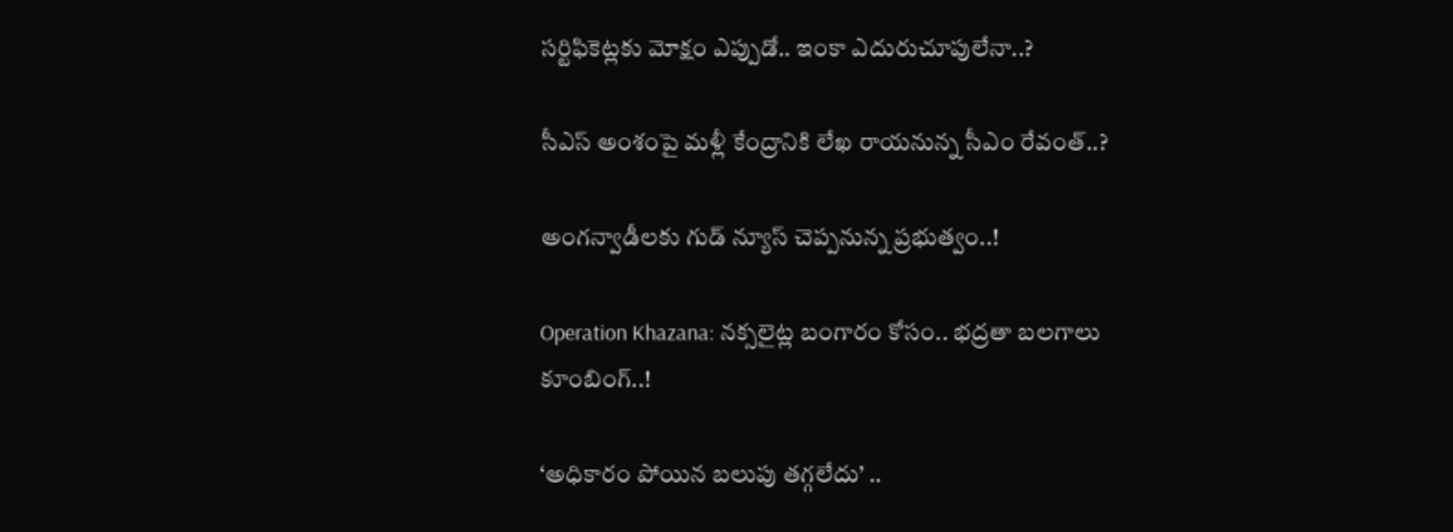సర్టిఫికెట్లకు మోక్షం ఎప్పుడో.. ఇంకా ఎదురుచూపులేనా..?

సీఎస్ అంశంపై మళ్లీ కేంద్రానికి లేఖ రాయనున్న సీఎం రేవంత్..?

అంగన్వాడీలకు గుడ్ న్యూస్ చెప్పనున్న ప్రభుత్వం..!

Operation Khazana: నక్సలైట్ల బంగారం కోసం.. భద్రతా బలగాలు కూంబింగ్..!

‘అధికారం పోయిన బలుపు తగ్గలేదు’ ..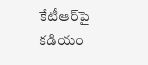కేటీఆర్‌పై కడియం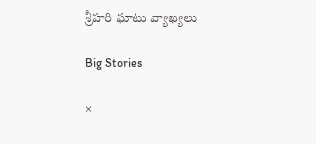శ్రీహరి ఘాటు వ్యాఖ్యలు

Big Stories

×